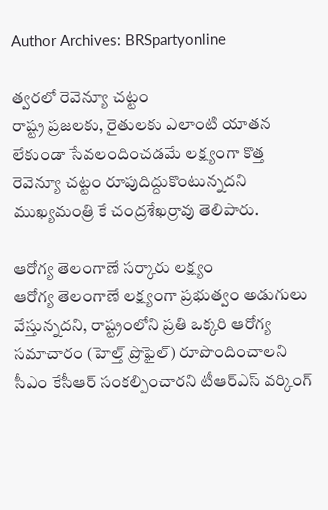Author Archives: BRSpartyonline

త్వరలో రెవెన్యూ చట్టం
రాష్ట్ర ప్రజలకు, రైతులకు ఎలాంటి యాతన లేకుండా సేవలందించడమే లక్ష్యంగా కొత్త రెవెన్యూ చట్టం రూపుదిద్దుకొంటున్నదని ముఖ్యమంత్రి కే చంద్రశేఖర్రావు తెలిపారు.

ఆరోగ్య తెలంగాణే సర్కారు లక్ష్యం
ఆరోగ్య తెలంగాణే లక్ష్యంగా ప్రభుత్వం అడుగులు వేస్తున్నదని, రాష్ట్రంలోని ప్రతి ఒక్కరి ఆరోగ్య సమాచారం (హెల్త్ ప్రొఫైల్) రూపొందించాలని సీఎం కేసీఆర్ సంకల్పించారని టీఆర్ఎస్ వర్కింగ్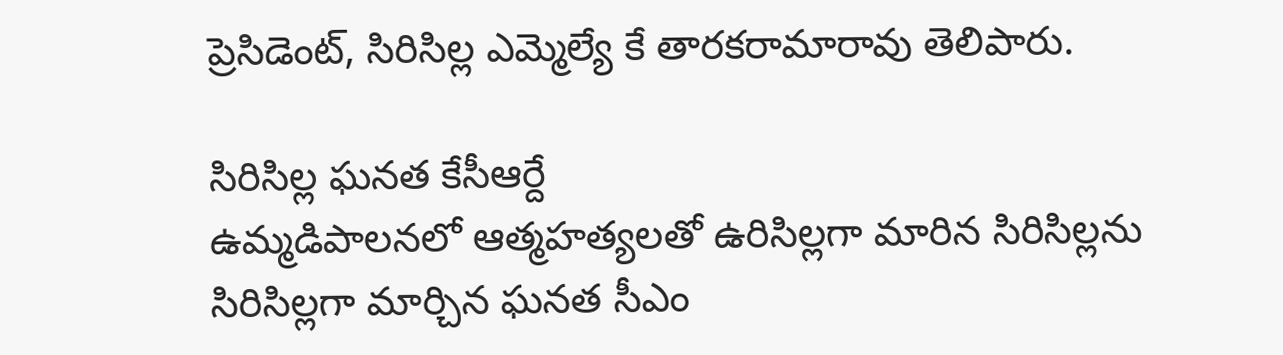ప్రెసిడెంట్, సిరిసిల్ల ఎమ్మెల్యే కే తారకరామారావు తెలిపారు.

సిరిసిల్ల ఘనత కేసీఆర్దే
ఉమ్మడిపాలనలో ఆత్మహత్యలతో ఉరిసిల్లగా మారిన సిరిసిల్లను సిరిసిల్లగా మార్చిన ఘనత సీఎం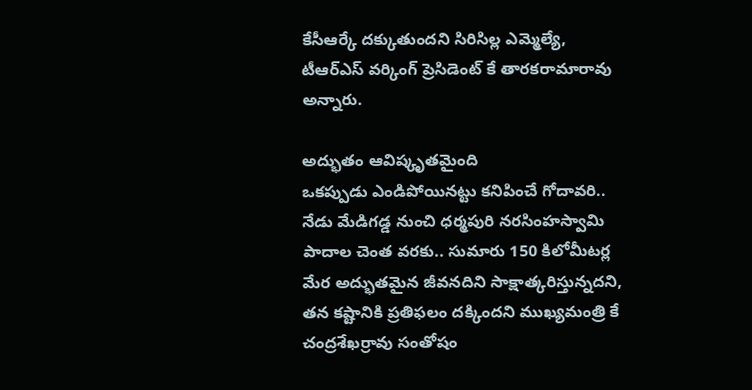కేసీఆర్కే దక్కుతుందని సిరిసిల్ల ఎమ్మెల్యే, టీఆర్ఎస్ వర్కింగ్ ప్రెసిడెంట్ కే తారకరామారావు అన్నారు.

అద్భుతం ఆవిష్కృతమైంది
ఒకప్పుడు ఎండిపోయినట్టు కనిపించే గోదావరి.. నేడు మేడిగడ్డ నుంచి ధర్మపురి నరసింహస్వామి పాదాల చెంత వరకు.. సుమారు 150 కిలోమీటర్ల మేర అద్భుతమైన జీవనదిని సాక్షాత్కరిస్తున్నదని, తన కష్టానికి ప్రతిఫలం దక్కిందని ముఖ్యమంత్రి కే చంద్రశేఖర్రావు సంతోషం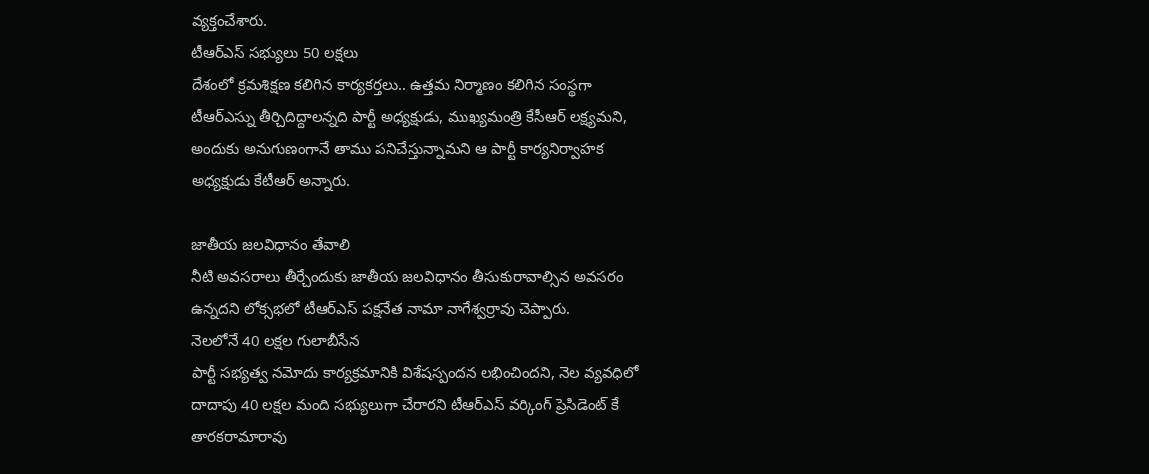వ్యక్తంచేశారు.
టీఆర్ఎస్ సభ్యులు 50 లక్షలు
దేశంలో క్రమశిక్షణ కలిగిన కార్యకర్తలు.. ఉత్తమ నిర్మాణం కలిగిన సంస్థగా టీఆర్ఎస్ను తీర్చిదిద్దాలన్నది పార్టీ అధ్యక్షుడు, ముఖ్యమంత్రి కేసీఆర్ లక్ష్యమని, అందుకు అనుగుణంగానే తాము పనిచేస్తున్నామని ఆ పార్టీ కార్యనిర్వాహక అధ్యక్షుడు కేటీఆర్ అన్నారు.

జాతీయ జలవిధానం తేవాలి
నీటి అవసరాలు తీర్చేందుకు జాతీయ జలవిధానం తీసుకురావాల్సిన అవసరం ఉన్నదని లోక్సభలో టీఆర్ఎస్ పక్షనేత నామా నాగేశ్వర్రావు చెప్పారు.
నెలలోనే 40 లక్షల గులాబీసేన
పార్టీ సభ్యత్వ నమోదు కార్యక్రమానికి విశేషస్పందన లభించిందని, నెల వ్యవధిలో దాదాపు 40 లక్షల మంది సభ్యులుగా చేరారని టీఆర్ఎస్ వర్కింగ్ ప్రెసిడెంట్ కే తారకరామారావు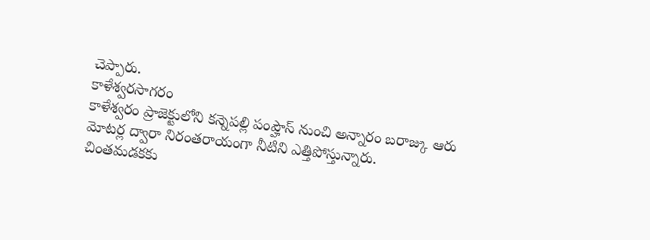చెప్పారు.
కాళేశ్వరసాగరం
కాళేశ్వరం ప్రాజెక్టులోని కన్నెపల్లి పంప్హౌస్ నుంచి అన్నారం బరాజ్కు ఆరు మోటర్ల ద్వారా నిరంతరాయంగా నీటిని ఎత్తిపోస్తున్నారు.
చింతమడకకు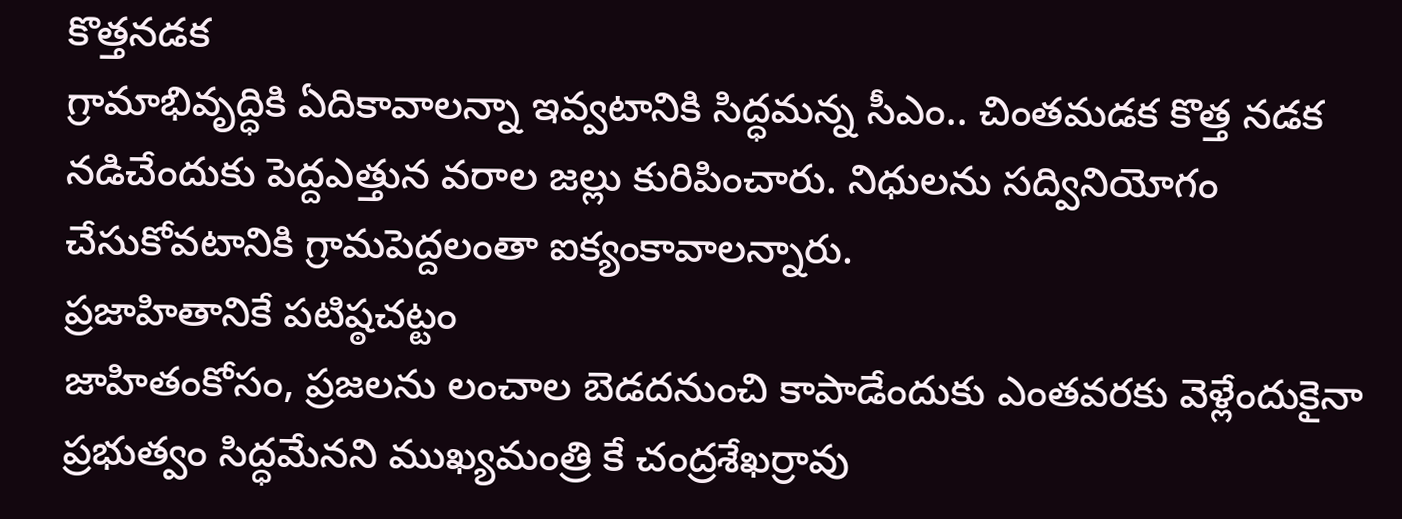కొత్తనడక
గ్రామాభివృద్ధికి ఏదికావాలన్నా ఇవ్వటానికి సిద్ధమన్న సీఎం.. చింతమడక కొత్త నడక నడిచేందుకు పెద్దఎత్తున వరాల జల్లు కురిపించారు. నిధులను సద్వినియోగం చేసుకోవటానికి గ్రామపెద్దలంతా ఐక్యంకావాలన్నారు.
ప్రజాహితానికే పటిష్ఠచట్టం
జాహితంకోసం, ప్రజలను లంచాల బెడదనుంచి కాపాడేందుకు ఎంతవరకు వెళ్లేందుకైనా ప్రభుత్వం సిద్ధమేనని ముఖ్యమంత్రి కే చంద్రశేఖర్రావు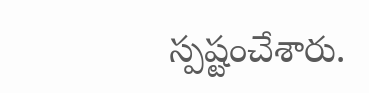స్పష్టంచేశారు.